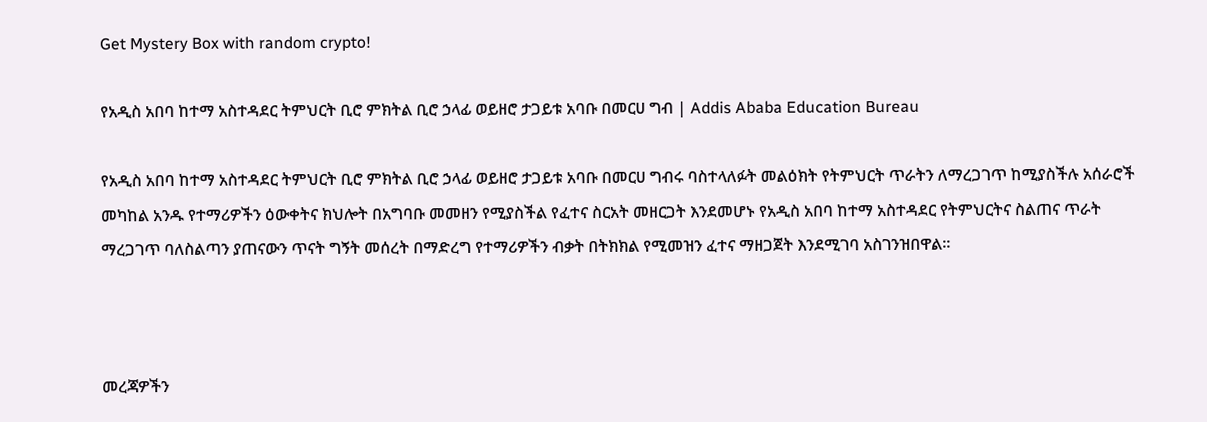Get Mystery Box with random crypto!

የአዲስ አበባ ከተማ አስተዳደር ትምህርት ቢሮ ምክትል ቢሮ ኃላፊ ወይዘሮ ታጋይቱ አባቡ በመርሀ ግብ | Addis Ababa Education Bureau

የአዲስ አበባ ከተማ አስተዳደር ትምህርት ቢሮ ምክትል ቢሮ ኃላፊ ወይዘሮ ታጋይቱ አባቡ በመርሀ ግብሩ ባስተላለፉት መልዕክት የትምህርት ጥራትን ለማረጋገጥ ከሚያስችሉ አሰራሮች መካከል አንዱ የተማሪዎችን ዕውቀትና ክህሎት በአግባቡ መመዘን የሚያስችል የፈተና ስርአት መዘርጋት እንደመሆኑ የአዲስ አበባ ከተማ አስተዳደር የትምህርትና ስልጠና ጥራት ማረጋገጥ ባለስልጣን ያጠናውን ጥናት ግኝት መሰረት በማድረግ የተማሪዎችን ብቃት በትክክል የሚመዝን ፈተና ማዘጋጀት እንደሚገባ አስገንዝበዋል።



መረጃዎችን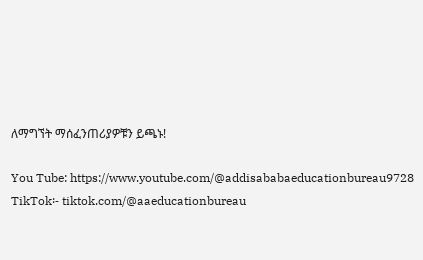ለማግኘት ማሰፈንጠሪያዎቹን ይጫኑ!

You Tube: https://www.youtube.com/@addisababaeducationbureau9728
TikTok፡- tiktok.com/@aaeducationbureau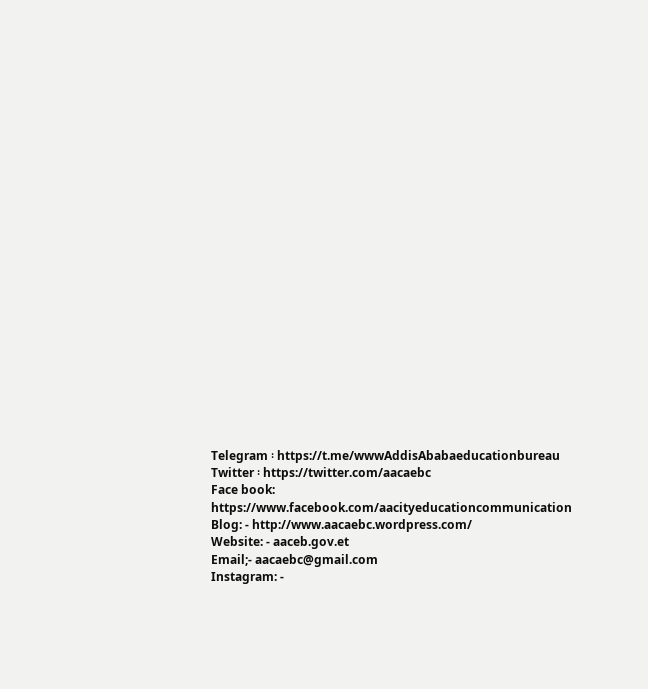Telegram ፡ https://t.me/wwwAddisAbabaeducationbureau
Twitter ፡ https://twitter.com/aacaebc
Face book: https://www.facebook.com/aacityeducationcommunication
Blog: - http://www.aacaebc.wordpress.com/
Website: - aaceb.gov.et
Email;- aacaebc@gmail.com
Instagram: -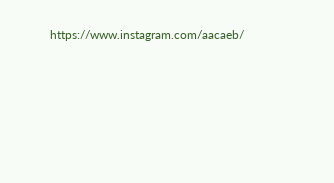https://www.instagram.com/aacaeb/